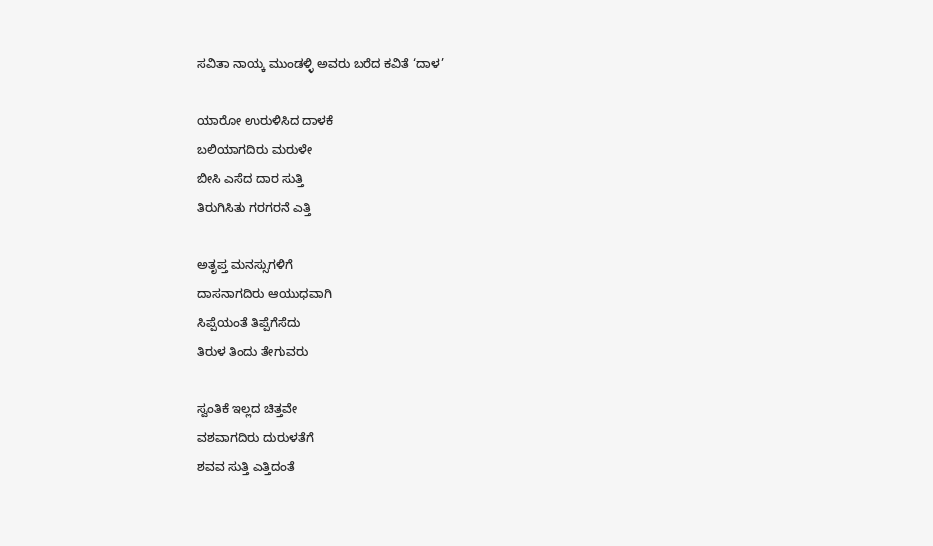ಸವಿತಾ ನಾಯ್ಕ ಮುಂಡಳ್ಳಿ ಅವರು ಬರೆದ ಕವಿತೆ ‘ದಾಳ’

ಯಾರೋ ಉರುಳಿಸಿದ ದಾಳಕೆ
ಬಲಿಯಾಗದಿರು ಮರುಳೇ
ಬೀಸಿ ಎಸೆದ ದಾರ ಸುತ್ತಿ
ತಿರುಗಿಸಿತು ಗರಗರನೆ ಎತ್ತಿ

ಅತೃಪ್ತ ಮನಸ್ಸುಗಳಿಗೆ
ದಾಸನಾಗದಿರು ಆಯುಧವಾಗಿ
ಸಿಪ್ಪೆಯಂತೆ ತಿಪ್ಪೆಗೆಸೆದು
ತಿರುಳ ತಿಂದು ತೇಗುವರು

ಸ್ವಂತಿಕೆ ಇಲ್ಲದ ಚಿತ್ತವೇ
ವಶವಾಗದಿರು ದುರುಳತೆಗೆ
ಶವವ ಸುತ್ತಿ ಎತ್ತಿದಂತೆ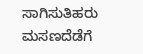ಸಾಗಿಸುತಿಹರು ಮಸಣದೆಡೆಗೆ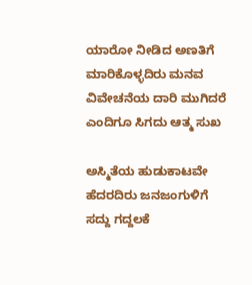ಯಾರೋ ನೀಡಿದ ಅಣತಿಗೆ
ಮಾರಿಕೊಳ್ಳದಿರು ಮನವ
ವಿವೇಚನೆಯ ದಾರಿ ಮುಗಿದರೆ
ಎಂದಿಗೂ ಸಿಗದು ಆತ್ಮ ಸುಖ

ಅಸ್ಮಿತೆಯ ಹುಡುಕಾಟವೇ
ಹೆದರದಿರು ಜನಜಂಗುಳಿಗೆ
ಸದ್ದು ಗದ್ದಲಕೆ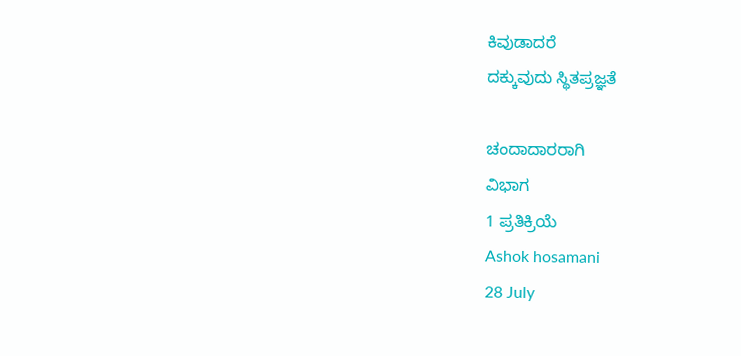ಕಿವುಡಾದರೆ
ದಕ್ಕುವುದು ಸ್ಥಿತಪ್ರಜ್ಞತೆ

ಚಂದಾದಾರರಾಗಿ
ವಿಭಾಗ
1 ಪ್ರತಿಕ್ರಿಯೆ
Ashok hosamani
28 July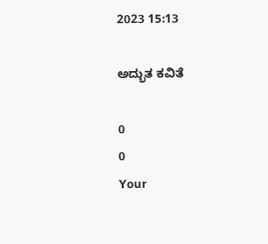2023 15:13

ಅದ್ಭುತ ಕವಿತೆ

0
0
Your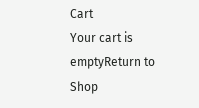Cart
Your cart is emptyReturn to Shop